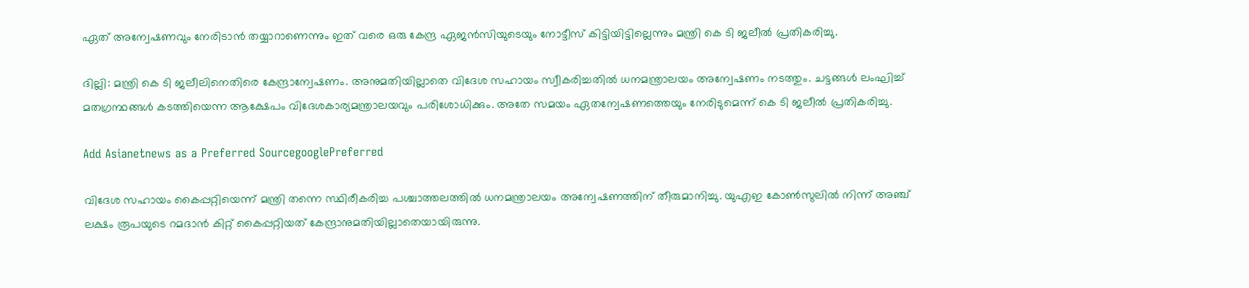ഏത് അന്വേഷണവും നേരിടാൻ തയ്യാറാണെന്നും ഇത് വരെ ഒരു കേന്ദ്ര ഏജൻസിയുടെയും നോട്ടീസ് കിട്ടിയിട്ടില്ലെന്നും മന്ത്രി കെ ടി ജലീൽ പ്രതികരിച്ചു.

ദില്ലി: മന്ത്രി കെ ടി ജലീലിനെതിരെ കേന്ദ്രാന്വേഷണം. അനുമതിയില്ലാതെ വിദേശ സഹായം സ്വീകരിച്ചതില്‍ ധനമന്ത്രാലയം അന്വേഷണം നടത്തും. ചട്ടങ്ങള്‍ ലംഘിച്ച് മതഗ്രന്ഥങ്ങള്‍ കടത്തിയെന്ന ആക്ഷേപം വിദേശകാര്യമന്ത്രാലയവും പരിശോധിക്കും. അതേ സമയം ഏതന്വേഷണത്തെയും നേരിടുമെന്ന് കെ ടി ജലീല്‍ പ്രതികരിച്ചു.

Add Asianetnews as a Preferred SourcegooglePreferred

വിദേശ സഹായം കൈപ്പറ്റിയെന്ന് മന്ത്രി തന്നെ സ്ഥിരീകരിച്ച പശ്ചാത്തലത്തില്‍ ധനമന്ത്രാലയം അന്വേഷണത്തിന് തീരുമാനിച്ചു. യുഎഇ കോണ്‍സുലില്‍ നിന്ന് അ‍ഞ്ച് ലക്ഷം രൂപയുടെ റമദാന്‍ കിറ്റ് കൈപ്പറ്റിയത് കേന്ദ്രാനുമതിയില്ലാതെയായിരുന്നു.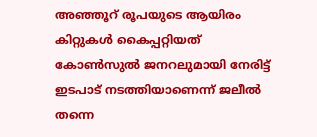അഞ്ഞൂറ് രൂപയുടെ ആയിരം കിറ്റുകള്‍ കൈപ്പറ്റിയത് കോണ്‍സുല്‍ ജനറലുമായി നേരിട്ട് ഇടപാട് നടത്തിയാണെന്ന് ജലീല്‍ തന്നെ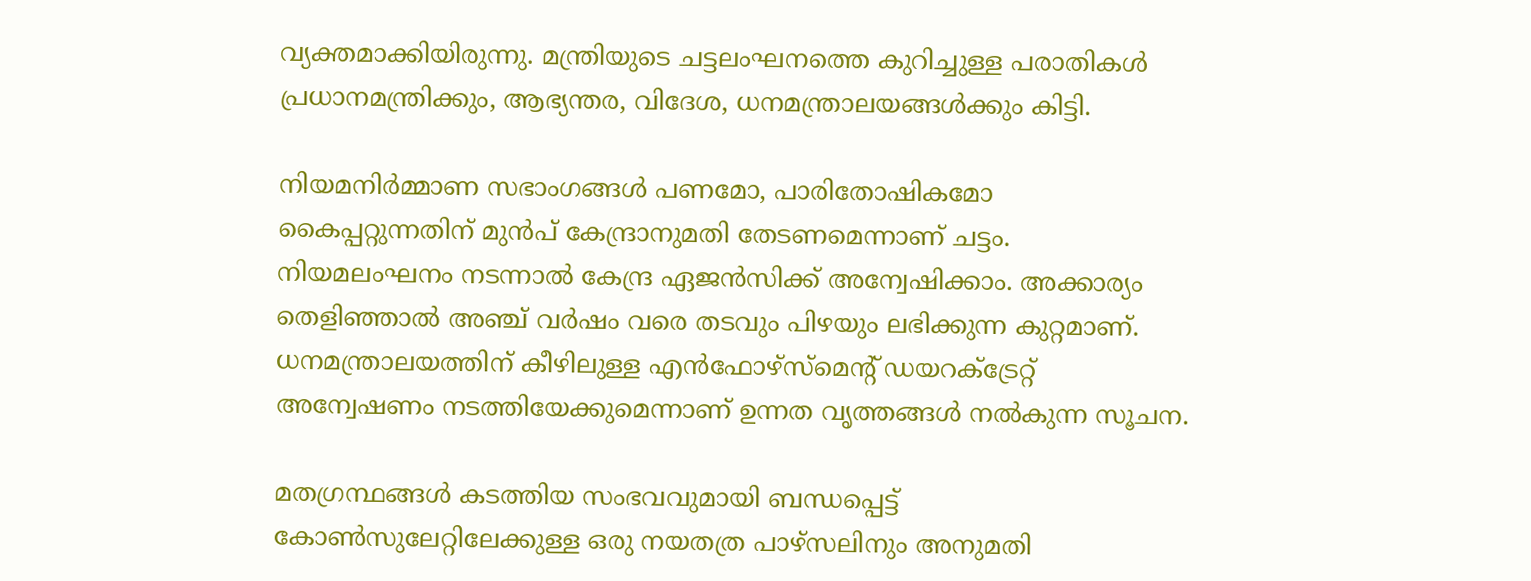വ്യക്തമാക്കിയിരുന്നു. മന്ത്രിയുടെ ചട്ടലംഘനത്തെ കുറിച്ചുള്ള പരാതികള്‍ പ്രധാനമന്ത്രിക്കും, ആഭ്യന്തര, വിദേശ, ധനമന്ത്രാലയങ്ങള്‍ക്കും കിട്ടി.

നിയമനിര്‍മ്മാണ സഭാംഗങ്ങള്‍ പണമോ, പാരിതോഷികമോ കൈപ്പറ്റുന്നതിന് മുന്‍പ് കേന്ദ്രാനുമതി തേടണമെന്നാണ് ചട്ടം. നിയമലംഘനം നടന്നാല്‍ കേന്ദ്ര ഏജന്‍സിക്ക് അന്വേഷിക്കാം. അക്കാര്യം തെളിഞ്ഞാല്‍ അ‍ഞ്ച് വര്‍ഷം വരെ തടവും പിഴയും ലഭിക്കുന്ന കുറ്റമാണ്. ധനമന്ത്രാലയത്തിന് കീഴിലുള്ള എന്‍ഫോഴ്സ്മെന്‍റ് ഡയറക്ട്രേറ്റ് അന്വേഷണം നടത്തിയേക്കുമെന്നാണ് ഉന്നത വൃത്തങ്ങള്‍ നല്‍കുന്ന സൂചന.

മതഗ്രന്ഥങ്ങള്‍ കടത്തിയ സംഭവവുമായി ബന്ധപ്പെട്ട് കോണ്‍സുലേറ്റിലേക്കുള്ള ഒരു നയതത്ര പാഴ്സലിനും അനുമതി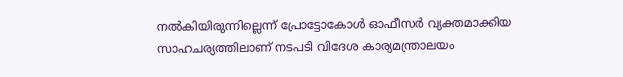നല്‍കിയിരുന്നില്ലെന്ന് പ്രോട്ടോകോള്‍ ഓഫീസര്‍ വ്യക്തമാക്കിയ സാഹചര്യത്തിലാണ് നടപടി വിദേശ കാര്യമന്ത്രാലയം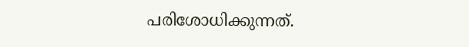പരിശോധിക്കുന്നത്.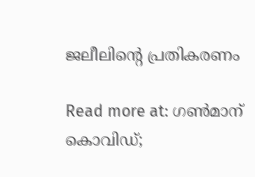ജലീലിന്‍റെ പ്രതികരണം

Read more at: ഗൺമാന് കൊവിഡ്;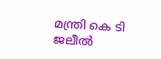മന്ത്രി കെ ടി ജലീൽ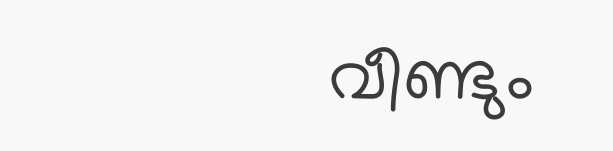വീണ്ടും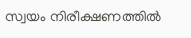സ്വയം നിരീക്ഷണത്തിൽ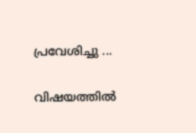പ്രവേശിച്ചു ...

വിഷയത്തിൽ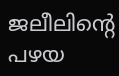ജലീലിന്‍റെ പഴയ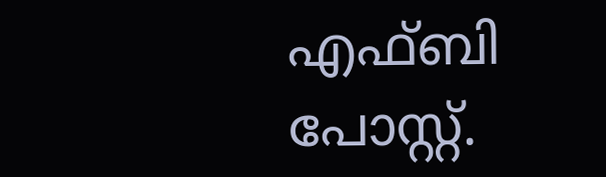എഫ്ബി പോസ്റ്റ്.